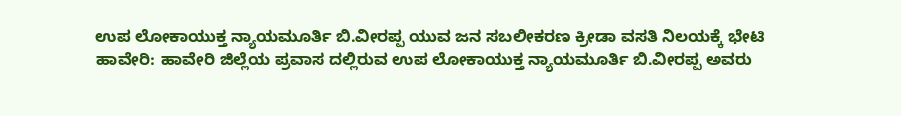ಉಪ ಲೋಕಾಯುಕ್ತ ನ್ಯಾಯಮೂರ್ತಿ ಬಿ.ವೀರಪ್ಪ ಯುವ ಜನ ಸಬಲೀಕರಣ ಕ್ರೀಡಾ ವಸತಿ ನಿಲಯಕ್ಕೆ ಭೇಟಿ
ಹಾವೇರಿ: ಹಾವೇರಿ ಜಿಲ್ಲೆಯ ಪ್ರವಾಸ ದಲ್ಲಿರುವ ಉಪ ಲೋಕಾಯುಕ್ತ ನ್ಯಾಯಮೂರ್ತಿ ಬಿ.ವೀರಪ್ಪ ಅವರು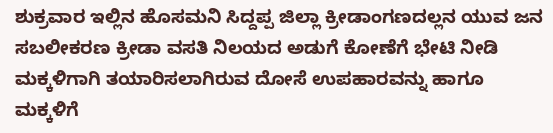ಶುಕ್ರವಾರ ಇಲ್ಲಿನ ಹೊಸಮನಿ ಸಿದ್ದಪ್ಪ ಜಿಲ್ಲಾ ಕ್ರೀಡಾಂಗಣದಲ್ಲನ ಯುವ ಜನ ಸಬಲೀಕರಣ ಕ್ರೀಡಾ ವಸತಿ ನಿಲಯದ ಅಡುಗೆ ಕೋಣೆಗೆ ಭೇಟಿ ನೀಡಿ ಮಕ್ಕಳಿಗಾಗಿ ತಯಾರಿಸಲಾಗಿರುವ ದೋಸೆ ಉಪಹಾರವನ್ನು ಹಾಗೂ ಮಕ್ಕಳಿಗೆ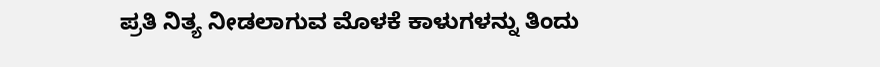ಪ್ರತಿ ನಿತ್ಯ ನೀಡಲಾಗುವ ಮೊಳಕೆ ಕಾಳುಗಳನ್ನು ತಿಂದು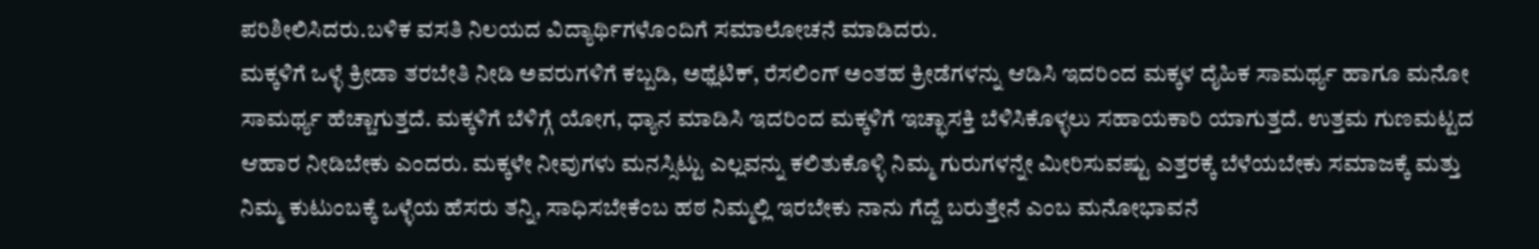ಪರಿಶೀಲಿಸಿದರು.ಬಳಿಕ ವಸತಿ ನಿಲಯದ ವಿದ್ಯಾರ್ಥಿಗಳೊಂದಿಗೆ ಸಮಾಲೋಚನೆ ಮಾಡಿದರು.
ಮಕ್ಕಳಿಗೆ ಒಳ್ಳೆ ಕ್ರೀಡಾ ತರಬೇತಿ ನೀಡಿ ಅವರುಗಳಿಗೆ ಕಬ್ಬಡಿ, ಅಥ್ಲೆಟಿಕ್, ರೆಸಲಿಂಗ್ ಅಂತಹ ಕ್ರೀಡೆಗಳನ್ನು ಆಡಿಸಿ ಇದರಿಂದ ಮಕ್ಕಳ ದೈಹಿಕ ಸಾಮರ್ಥ್ಯ ಹಾಗೂ ಮನೋ ಸಾಮರ್ಥ್ಯ ಹೆಚ್ಚಾಗುತ್ತದೆ. ಮಕ್ಕಳಿಗೆ ಬೆಳಿಗ್ಗೆ ಯೋಗ, ಧ್ಯಾನ ಮಾಡಿಸಿ ಇದರಿಂದ ಮಕ್ಕಳಿಗೆ ಇಚ್ಛಾಸಕ್ತಿ ಬೆಳಿಸಿಕೊಳ್ಳಲು ಸಹಾಯಕಾರಿ ಯಾಗುತ್ತದೆ. ಉತ್ತಮ ಗುಣಮಟ್ಟದ ಆಹಾರ ನೀಡಿಬೇಕು ಎಂದರು. ಮಕ್ಕಳೇ ನೀವುಗಳು ಮನಸ್ಸಿಟ್ಟು ಎಲ್ಲವನ್ನು ಕಲಿತುಕೊಳ್ಳಿ ನಿಮ್ಮ ಗುರುಗಳನ್ನೇ ಮೀರಿಸುವಷ್ಟು ಎತ್ತರಕ್ಕೆ ಬೆಳೆಯಬೇಕು ಸಮಾಜಕ್ಕೆ ಮತ್ತು ನಿಮ್ಮ ಕುಟುಂಬಕ್ಕೆ ಒಳ್ಳೆಯ ಹೆಸರು ತನ್ನಿ, ಸಾಧಿಸಬೇಕೆಂಬ ಹಠ ನಿಮ್ಮಲ್ಲಿ ಇರಬೇಕು ನಾನು ಗೆದ್ದೆ ಬರುತ್ತೇನೆ ಎಂಬ ಮನೋಭಾವನೆ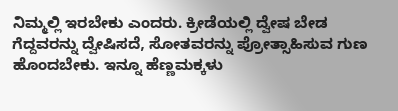ನಿಮ್ಮಲ್ಲಿ ಇರಬೇಕು ಎಂದರು. ಕ್ರೀಡೆಯಲ್ಲಿ ದ್ವೇಷ ಬೇಡ ಗೆದ್ದವರನ್ನು ದ್ವೇಷಿಸದೆ, ಸೋತವರನ್ನು ಪ್ರೋತ್ಸಾಹಿಸುವ ಗುಣ ಹೊಂದಬೇಕು. ಇನ್ನೂ ಹೆಣ್ಣಮಕ್ಕಳು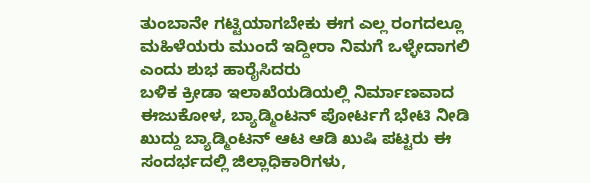ತುಂಬಾನೇ ಗಟ್ಟಿಯಾಗಬೇಕು ಈಗ ಎಲ್ಲ ರಂಗದಲ್ಲೂ ಮಹಿಳೆಯರು ಮುಂದೆ ಇದ್ದೀರಾ ನಿಮಗೆ ಒಳ್ಳೇದಾಗಲಿ ಎಂದು ಶುಭ ಹಾರೈಸಿದರು
ಬಳಿಕ ಕ್ರೀಡಾ ಇಲಾಖೆಯಡಿಯಲ್ಲಿ ನಿರ್ಮಾಣವಾದ ಈಜುಕೋಳ, ಬ್ಯಾಡ್ಮಿಂಟನ್ ಪೋರ್ಟಗೆ ಭೇಟಿ ನೀಡಿ ಖುದ್ದು ಬ್ಯಾಡ್ಮಿಂಟನ್ ಆಟ ಆಡಿ ಖುಷಿ ಪಟ್ಟರು ಈ ಸಂದರ್ಭದಲ್ಲಿ ಜಿಲ್ಲಾಧಿಕಾರಿಗಳು,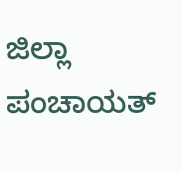ಜಿಲ್ಲಾ ಪಂಚಾಯತ್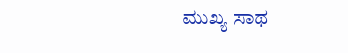ಮುಖ್ಯ ಸಾಥ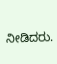ನೀಡಿದರು.